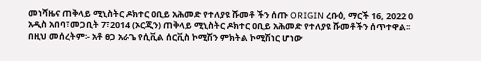መነሻዜና ጠቅላይ ሚኒስትር ዶክተር ዐቢይ አሕመድ የተለያዩ ሹመቶ ችን ሰጡ ORIGIN ረቡዕ, ማርች 16, 2022 0 አዲስ አበባ፣መጋቢት 7፣2014 (ኦርጂን) ጠቅላይ ሚኒስትር ዶክተር ዐቢይ አሕመድ የተለያዩ ሹመቶችን ሰጥተዋል፡፡ በዚህ መሰረትም፡- አቶ ፀጋ አራጌ የሲቪል ሰርቪስ ኮሚሽን ምክትል ኮሚሽነር ሆነው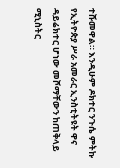ተሹመዋል። እንዲሁም ዶክተር ንጉሴ ምትኩ የኢትዮጵያ ሥራ አመራር ኢንስቲትዩት ዋና ዳይሬክተር ሆነው መሾማቸውን ከጠቅላይ ሚኒስትር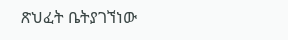ጽህፈት ቤትያገኘነው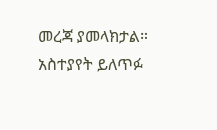መረጃ ያመላክታል።
አስተያየት ይለጥፉ